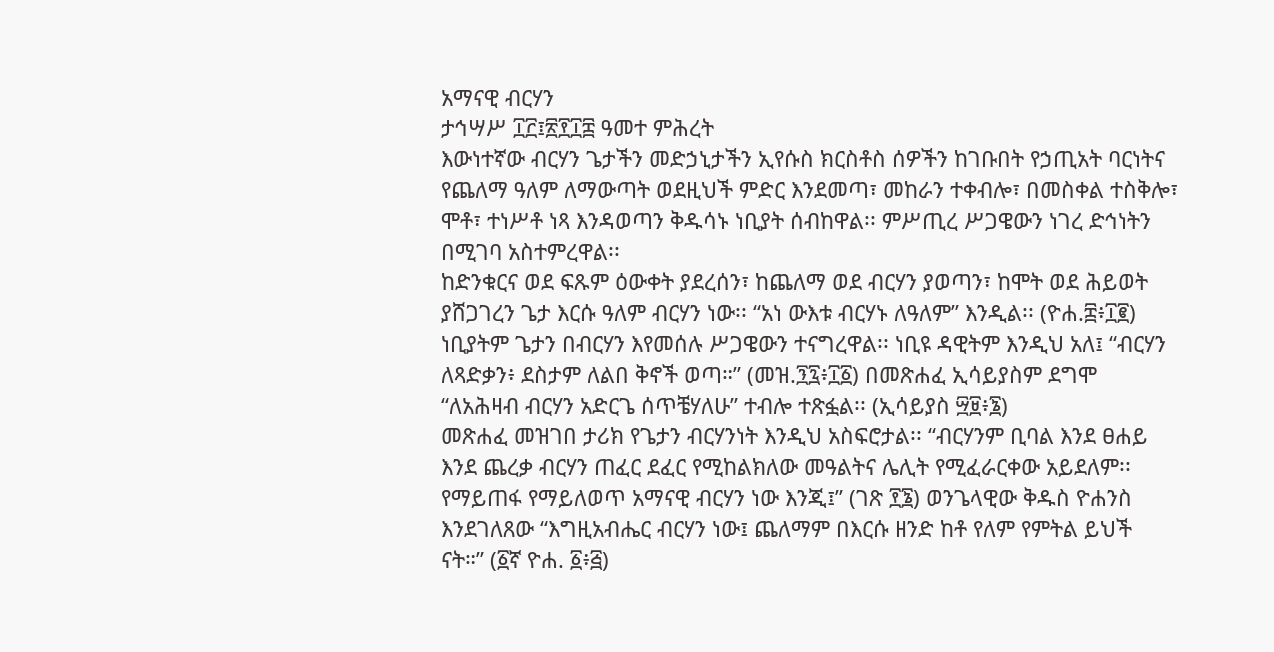አማናዊ ብርሃን
ታኅሣሥ ፲፫፤፳፻፲፰ ዓመተ ምሕረት
እውነተኛው ብርሃን ጌታችን መድኃኒታችን ኢየሱስ ክርስቶስ ሰዎችን ከገቡበት የኃጢአት ባርነትና የጨለማ ዓለም ለማውጣት ወደዚህች ምድር እንደመጣ፣ መከራን ተቀብሎ፣ በመስቀል ተስቅሎ፣ ሞቶ፣ ተነሥቶ ነጻ እንዳወጣን ቅዱሳኑ ነቢያት ሰብከዋል፡፡ ምሥጢረ ሥጋዌውን ነገረ ድኅነትን በሚገባ አስተምረዋል፡፡
ከድንቁርና ወደ ፍጹም ዕውቀት ያደረሰን፣ ከጨለማ ወደ ብርሃን ያወጣን፣ ከሞት ወደ ሕይወት ያሸጋገረን ጌታ እርሱ ዓለም ብርሃን ነው፡፡ “አነ ውእቱ ብርሃኑ ለዓለም” እንዲል፡፡ (ዮሐ.፰፥፲፪) ነቢያትም ጌታን በብርሃን እየመሰሉ ሥጋዌውን ተናግረዋል፡፡ ነቢዩ ዳዊትም እንዲህ አለ፤ “ብርሃን ለጻድቃን፥ ደስታም ለልበ ቅኖች ወጣ።” (መዝ.፺፯፥፲፩) በመጽሐፈ ኢሳይያስም ደግሞ “ለአሕዛብ ብርሃን አድርጌ ሰጥቼሃለሁ” ተብሎ ተጽፏል፡፡ (ኢሳይያስ ፵፱፥፮)
መጽሐፈ መዝገበ ታሪክ የጌታን ብርሃንነት እንዲህ አስፍሮታል፡፡ “ብርሃንም ቢባል እንደ ፀሐይ እንደ ጨረቃ ብርሃን ጠፈር ደፈር የሚከልክለው መዓልትና ሌሊት የሚፈራርቀው አይደለም፡፡ የማይጠፋ የማይለወጥ አማናዊ ብርሃን ነው እንጂ፤” (ገጽ ፻፮) ወንጌላዊው ቅዱስ ዮሐንስ እንደገለጸው “እግዚአብሔር ብርሃን ነው፤ ጨለማም በእርሱ ዘንድ ከቶ የለም የምትል ይህች ናት።” (፩ኛ ዮሐ. ፩፥፭)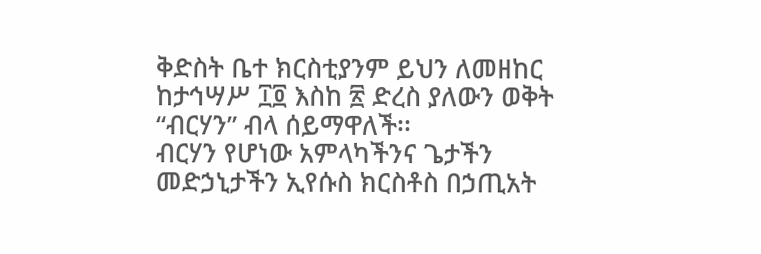ቅድስት ቤተ ክርስቲያንም ይህን ለመዘከር ከታኅሣሥ ፲፬ እስከ ፳ ድረስ ያለውን ወቅት “ብርሃን” ብላ ሰይማዋለች፡፡
ብርሃን የሆነው አምላካችንና ጌታችን መድኃኒታችን ኢየሱስ ክርስቶስ በኃጢአት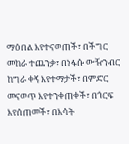ማዕበል እየተናወጠች፣ በችግር መከራ ተጨንቃ፣ በነፋሱ ውዥንብር ከግራ ቀኝ እየተማታች፣ በምድር መናወጥ እየተንቀጠቀች፣ በጎርፍ እየሰጠመች፣ በእሳት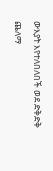ውእያት እየተለበለበች ወደ ድቅድቅ ጨለማ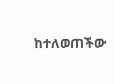ከተለወጠችው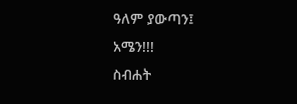ዓለም ያውጣን፤ አሜን!!!
ስብሐት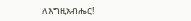ለእግዚአብሔር!